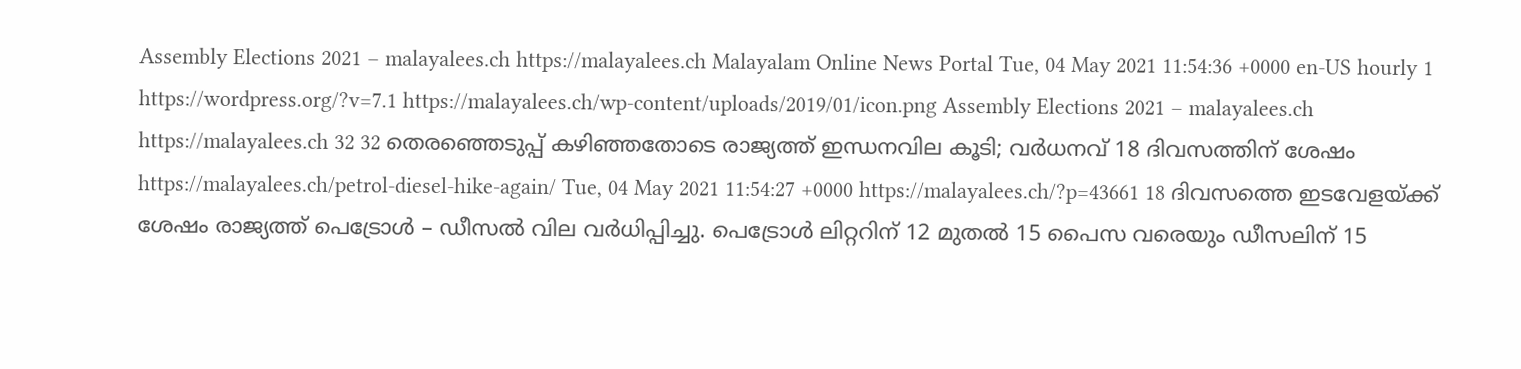Assembly Elections 2021 – malayalees.ch https://malayalees.ch Malayalam Online News Portal Tue, 04 May 2021 11:54:36 +0000 en-US hourly 1 https://wordpress.org/?v=7.1 https://malayalees.ch/wp-content/uploads/2019/01/icon.png Assembly Elections 2021 – malayalees.ch https://malayalees.ch 32 32 തെരഞ്ഞെടുപ്പ് കഴിഞ്ഞതോടെ രാജ്യത്ത് ഇന്ധനവില കൂടി; വര്‍ധനവ് 18 ദിവസത്തിന് ശേഷം https://malayalees.ch/petrol-diesel-hike-again/ Tue, 04 May 2021 11:54:27 +0000 https://malayalees.ch/?p=43661 18 ദിവസത്തെ ഇടവേളയ്ക്ക് ശേഷം രാജ്യത്ത് പെട്രോള്‍ – ഡീസല്‍ വില വര്‍ധിപ്പിച്ചു. പെട്രോള്‍ ലിറ്ററിന് 12 മുതല്‍ 15 പൈസ വരെയും ഡീസലിന് 15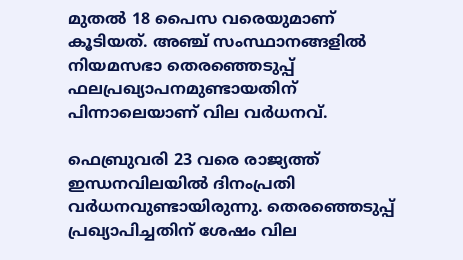മുതല്‍ 18 പൈസ വരെയുമാണ് കൂടിയത്. അഞ്ച് സംസ്ഥാനങ്ങളില്‍ നിയമസഭാ തെരഞ്ഞെടുപ്പ് ഫലപ്രഖ്യാപനമുണ്ടായതിന് പിന്നാലെയാണ് വില വര്‍ധനവ്.

ഫെബ്രുവരി 23 വരെ രാജ്യത്ത് ഇന്ധനവിലയില്‍ ദിനംപ്രതി വര്‍ധനവുണ്ടായിരുന്നു. തെരഞ്ഞെടുപ്പ് പ്രഖ്യാപിച്ചതിന് ശേഷം വില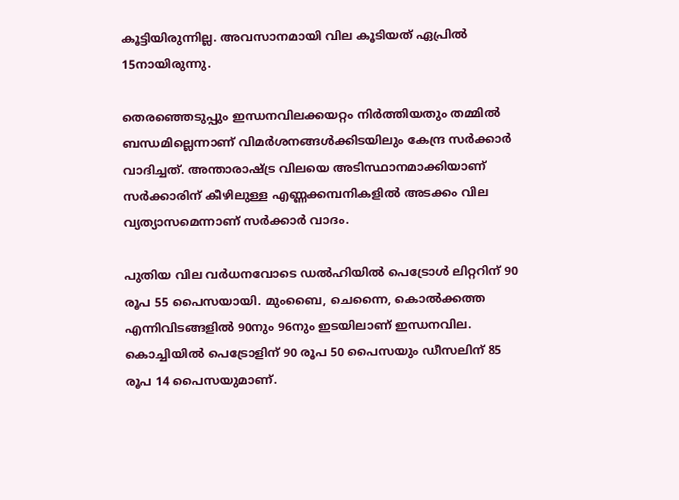കൂട്ടിയിരുന്നില്ല. അവസാനമായി വില കൂടിയത് ഏപ്രില്‍ 15നായിരുന്നു.

തെരഞ്ഞെടുപ്പും ഇന്ധനവിലക്കയറ്റം നിര്‍ത്തിയതും തമ്മില്‍ ബന്ധമില്ലെന്നാണ് വിമര്‍ശനങ്ങള്‍ക്കിടയിലും കേന്ദ്ര സര്‍ക്കാര്‍ വാദിച്ചത്. അന്താരാഷ്ട്ര വിലയെ അടിസ്ഥാനമാക്കിയാണ് സര്‍ക്കാരിന് കീഴിലുള്ള എണ്ണക്കമ്പനികളില്‍ അടക്കം വില വ്യത്യാസമെന്നാണ് സര്‍ക്കാര്‍ വാദം.

പുതിയ വില വര്‍ധനവോടെ ഡല്‍ഹിയില്‍ പെട്രോള്‍ ലിറ്ററിന് 90 രൂപ 55 പൈസയായി. മുംബൈ, ചെന്നൈ, കൊല്‍ക്കത്ത എന്നിവിടങ്ങളില്‍ 90നും 96നും ഇടയിലാണ് ഇന്ധനവില. കൊച്ചിയില്‍ പെട്രോളിന് 90 രൂപ 50 പൈസയും ഡീസലിന് 85 രൂപ 14 പൈസയുമാണ്.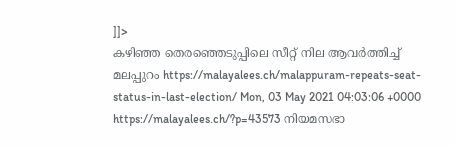]]>
കഴിഞ്ഞ തെരഞ്ഞെടുപ്പിലെ സീറ്റ് നില ആവര്‍ത്തിച്ച് മലപ്പുറം https://malayalees.ch/malappuram-repeats-seat-status-in-last-election/ Mon, 03 May 2021 04:03:06 +0000 https://malayalees.ch/?p=43573 നിയമസഭാ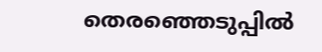തെരഞ്ഞെടുപ്പില്‍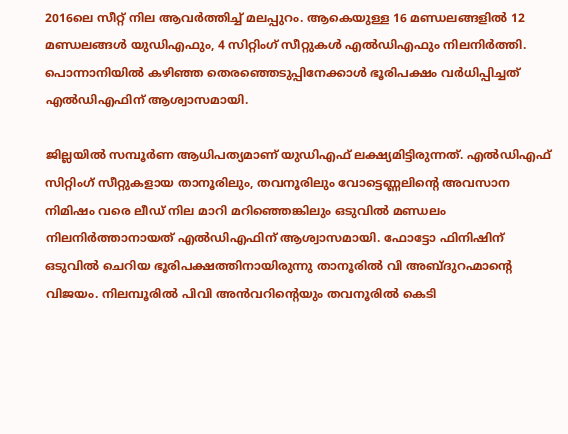2016ലെ സീറ്റ് നില ആവര്‍ത്തിച്ച് മലപ്പുറം. ആകെയുള്ള 16 മണ്ഡലങ്ങളില്‍ 12 മണ്ഡലങ്ങള്‍ യുഡിഎഫും, 4 സിറ്റിംഗ് സീറ്റുകള്‍ എല്‍ഡിഎഫും നിലനിര്‍ത്തി. പൊന്നാനിയില്‍ കഴിഞ്ഞ തെരഞ്ഞെടുപ്പിനേക്കാള്‍ ഭൂരിപക്ഷം വര്‍ധിപ്പിച്ചത് എല്‍ഡിഎഫിന് ആശ്വാസമായി.

ജില്ലയില്‍ സമ്പൂര്‍ണ ആധിപത്യമാണ് യുഡിഎഫ് ലക്ഷ്യമിട്ടിരുന്നത്. എല്‍ഡിഎഫ് സിറ്റിംഗ് സീറ്റുകളായ താനൂരിലും, തവനൂരിലും വോട്ടെണ്ണലിന്റെ അവസാന നിമിഷം വരെ ലീഡ് നില മാറി മറിഞ്ഞെങ്കിലും ഒടുവില്‍ മണ്ഡലം നിലനിര്‍ത്താനായത് എല്‍ഡിഎഫിന് ആശ്വാസമായി. ഫോട്ടോ ഫിനിഷിന് ഒടുവില്‍ ചെറിയ ഭൂരിപക്ഷത്തിനായിരുന്നു താനൂരില്‍ വി അബ്ദുറഹ്മാന്റെ വിജയം. നിലമ്പൂരില്‍ പിവി അന്‍വറിന്റെയും തവനൂരില്‍ കെടി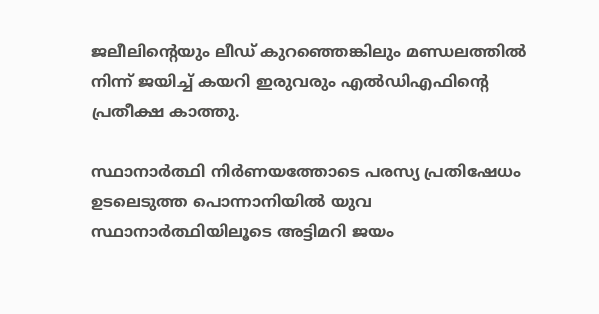ജലീലിന്റെയും ലീഡ് കുറഞ്ഞെങ്കിലും മണ്ഡലത്തില്‍ നിന്ന് ജയിച്ച് കയറി ഇരുവരും എല്‍ഡിഎഫിന്റെ പ്രതീക്ഷ കാത്തു.

സ്ഥാനാര്‍ത്ഥി നിര്‍ണയത്തോടെ പരസ്യ പ്രതിഷേധം ഉടലെടുത്ത പൊന്നാനിയില്‍ യുവ സ്ഥാനാര്‍ത്ഥിയിലൂടെ അട്ടിമറി ജയം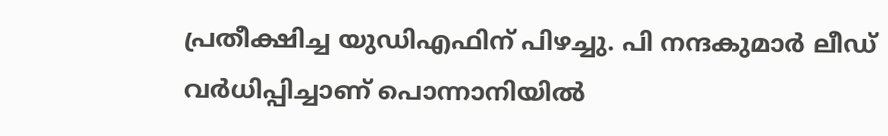പ്രതീക്ഷിച്ച യുഡിഎഫിന് പിഴച്ചു. പി നന്ദകുമാര്‍ ലീഡ് വര്‍ധിപ്പിച്ചാണ് പൊന്നാനിയില്‍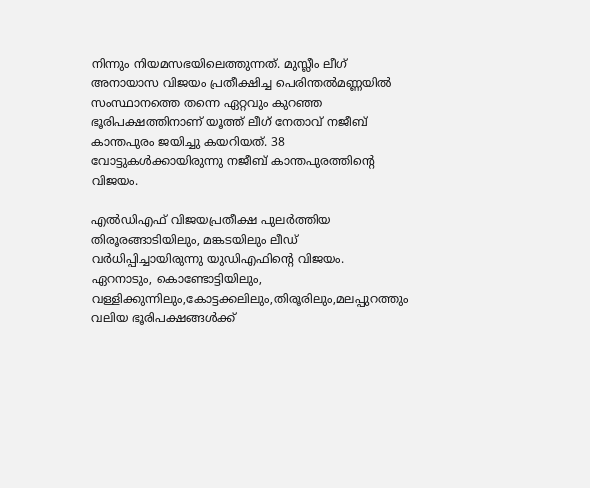നിന്നും നിയമസഭയിലെത്തുന്നത്. മുസ്ലീം ലീഗ് അനായാസ വിജയം പ്രതീക്ഷിച്ച പെരിന്തല്‍മണ്ണയില്‍ സംസ്ഥാനത്തെ തന്നെ ഏറ്റവും കുറഞ്ഞ ഭൂരിപക്ഷത്തിനാണ് യൂത്ത് ലീഗ് നേതാവ് നജീബ് കാന്തപുരം ജയിച്ചു കയറിയത്. 38 വോട്ടുകള്‍ക്കായിരുന്നു നജീബ് കാന്തപുരത്തിന്റെ വിജയം.

എല്‍ഡിഎഫ് വിജയപ്രതീക്ഷ പുലര്‍ത്തിയ തിരൂരങ്ങാടിയിലും, മങ്കടയിലും ലീഡ് വര്‍ധിപ്പിച്ചായിരുന്നു യുഡിഎഫിന്റെ വിജയം. ഏറനാടും, കൊണ്ടോട്ടിയിലും, വള്ളിക്കുന്നിലും,കോട്ടക്കലിലും,തിരൂരിലും,മലപ്പുറത്തും വലിയ ഭൂരിപക്ഷങ്ങള്‍ക്ക്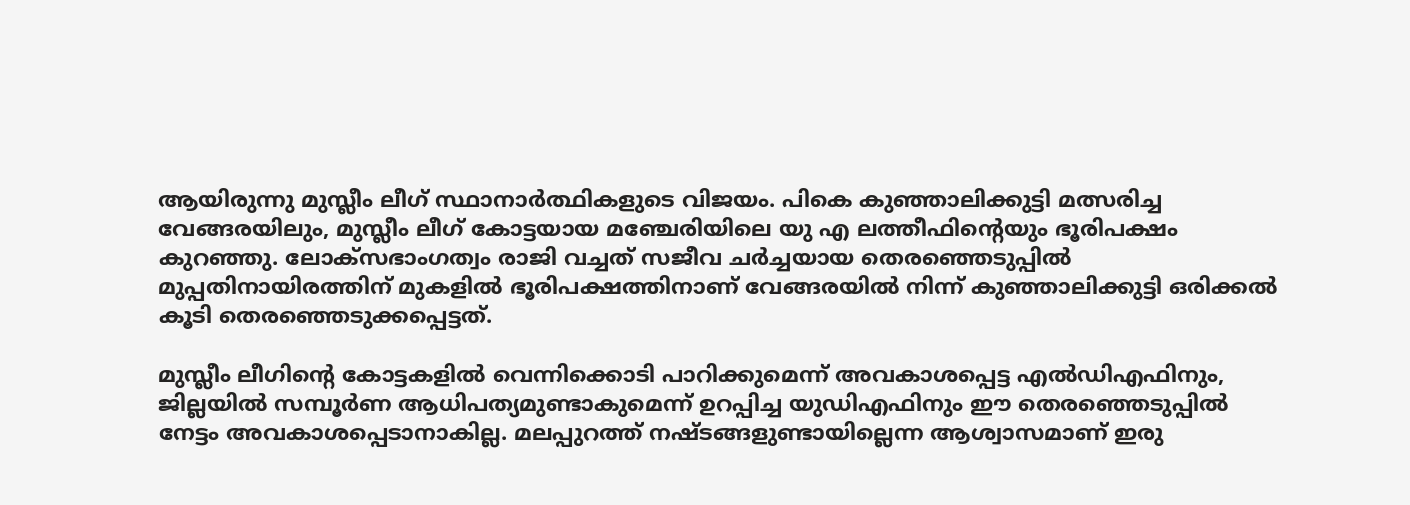ആയിരുന്നു മുസ്ലീം ലീഗ് സ്ഥാനാര്‍ത്ഥികളുടെ വിജയം. പികെ കുഞ്ഞാലിക്കുട്ടി മത്സരിച്ച വേങ്ങരയിലും, മുസ്ലീം ലീഗ് കോട്ടയായ മഞ്ചേരിയിലെ യു എ ലത്തീഫിന്റെയും ഭൂരിപക്ഷം കുറഞ്ഞു. ലോക്‌സഭാംഗത്വം രാജി വച്ചത് സജീവ ചര്‍ച്ചയായ തെരഞ്ഞെടുപ്പില്‍ മുപ്പതിനായിരത്തിന് മുകളില്‍ ഭൂരിപക്ഷത്തിനാണ് വേങ്ങരയില്‍ നിന്ന് കുഞ്ഞാലിക്കുട്ടി ഒരിക്കല്‍ കൂടി തെരഞ്ഞെടുക്കപ്പെട്ടത്.

മുസ്ലീം ലീഗിന്റെ കോട്ടകളില്‍ വെന്നിക്കൊടി പാറിക്കുമെന്ന് അവകാശപ്പെട്ട എല്‍ഡിഎഫിനും, ജില്ലയില്‍ സമ്പൂര്‍ണ ആധിപത്യമുണ്ടാകുമെന്ന് ഉറപ്പിച്ച യുഡിഎഫിനും ഈ തെരഞ്ഞെടുപ്പില്‍ നേട്ടം അവകാശപ്പെടാനാകില്ല. മലപ്പുറത്ത് നഷ്ടങ്ങളുണ്ടായില്ലെന്ന ആശ്വാസമാണ് ഇരു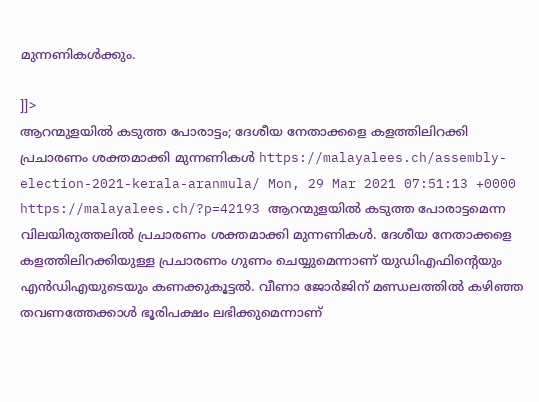മുന്നണികള്‍ക്കും.

]]>
ആറന്മുളയില്‍ കടുത്ത പോരാട്ടം; ദേശീയ നേതാക്കളെ കളത്തിലിറക്കി പ്രചാരണം ശക്തമാക്കി മുന്നണികള്‍ https://malayalees.ch/assembly-election-2021-kerala-aranmula/ Mon, 29 Mar 2021 07:51:13 +0000 https://malayalees.ch/?p=42193 ആറന്മുളയില്‍ കടുത്ത പോരാട്ടമെന്ന വിലയിരുത്തലില്‍ പ്രചാരണം ശക്തമാക്കി മുന്നണികള്‍. ദേശീയ നേതാക്കളെ കളത്തിലിറക്കിയുള്ള പ്രചാരണം ഗുണം ചെയ്യുമെന്നാണ് യുഡിഎഫിന്റെയും എന്‍ഡിഎയുടെയും കണക്കുകൂട്ടല്‍. വീണാ ജോര്‍ജിന് മണ്ഡലത്തില്‍ കഴിഞ്ഞ തവണത്തേക്കാള്‍ ഭൂരിപക്ഷം ലഭിക്കുമെന്നാണ്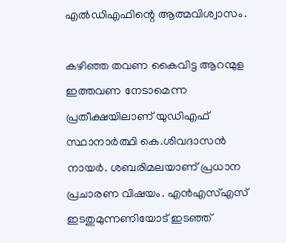എല്‍ഡിഎഫിന്റെ ആത്മവിശ്വാസം.

കഴിഞ്ഞ തവണ കൈവിട്ട ആറന്മുള ഇത്തവണ നേടാമെന്ന പ്രതീക്ഷയിലാണ് യുഡിഎഫ് സ്ഥാനാര്‍ത്ഥി കെ.ശിവദാസന്‍ നായര്‍. ശബരിമലയാണ് പ്രധാന പ്രചാരണ വിഷയം. എന്‍എസ്എസ് ഇടതുമുന്നണിയോട് ഇടഞ്ഞ്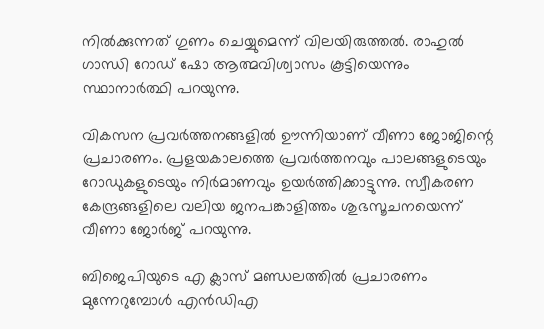നില്‍ക്കുന്നത് ഗുണം ചെയ്യുമെന്ന് വിലയിരുത്തല്‍. രാഹുല്‍ ഗാന്ധി റോഡ് ഷോ ആത്മവിശ്വാസം കൂട്ടിയെന്നും സ്ഥാനാര്‍ത്ഥി പറയുന്നു.

വികസന പ്രവര്‍ത്തനങ്ങളില്‍ ഊന്നിയാണ് വീണാ ജോജിന്റെ പ്രചാരണം. പ്രളയകാലത്തെ പ്രവര്‍ത്തനവും പാലങ്ങളുടെയും റോഡുകളുടെയും നിര്‍മാണവും ഉയര്‍ത്തിക്കാട്ടുന്നു. സ്വീകരണ കേന്ദ്രങ്ങളിലെ വലിയ ജനപങ്കാളിത്തം ശുഭസൂചനയെന്ന് വീണാ ജോര്‍ജ് പറയുന്നു.

ബിജെപിയുടെ എ ക്ലാസ് മണ്ഡലത്തില്‍ പ്രചാരണം മുന്നേറുമ്പോള്‍ എന്‍ഡിഎ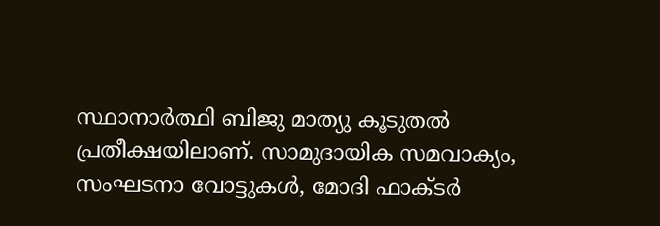സ്ഥാനാര്‍ത്ഥി ബിജു മാത്യു കൂടുതല്‍ പ്രതീക്ഷയിലാണ്. സാമുദായിക സമവാക്യം, സംഘടനാ വോട്ടുകള്‍, മോദി ഫാക്ടര്‍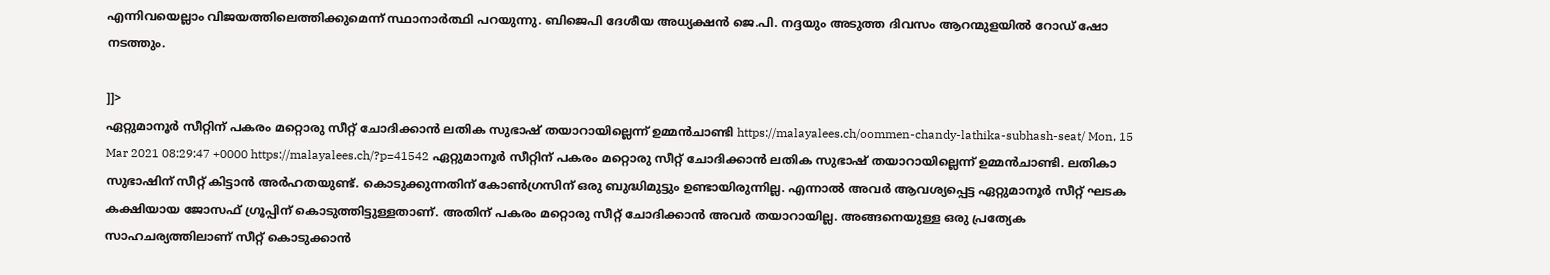എന്നിവയെല്ലാം വിജയത്തിലെത്തിക്കുമെന്ന് സ്ഥാനാര്‍ത്ഥി പറയുന്നു. ബിജെപി ദേശീയ അധ്യക്ഷന്‍ ജെ.പി. നദ്ദയും അടുത്ത ദിവസം ആറന്മുളയില്‍ റോഡ് ഷോ നടത്തും.

]]>
ഏറ്റുമാനൂര്‍ സീറ്റിന് പകരം മറ്റൊരു സീറ്റ് ചോദിക്കാന്‍ ലതിക സുഭാഷ് തയാറായില്ലെന്ന് ഉമ്മന്‍ചാണ്ടി https://malayalees.ch/oommen-chandy-lathika-subhash-seat/ Mon, 15 Mar 2021 08:29:47 +0000 https://malayalees.ch/?p=41542 ഏറ്റുമാനൂര്‍ സീറ്റിന് പകരം മറ്റൊരു സീറ്റ് ചോദിക്കാന്‍ ലതിക സുഭാഷ് തയാറായില്ലെന്ന് ഉമ്മന്‍ചാണ്ടി. ലതികാ സുഭാഷിന് സീറ്റ് കിട്ടാന്‍ അര്‍ഹതയുണ്ട്. കൊടുക്കുന്നതിന് കോണ്‍ഗ്രസിന് ഒരു ബുദ്ധിമുട്ടും ഉണ്ടായിരുന്നില്ല. എന്നാല്‍ അവര്‍ ആവശ്യപ്പെട്ട ഏറ്റുമാനൂര്‍ സീറ്റ് ഘടക കക്ഷിയായ ജോസഫ് ഗ്രൂപ്പിന് കൊടുത്തിട്ടുള്ളതാണ്. അതിന് പകരം മറ്റൊരു സീറ്റ് ചോദിക്കാന്‍ അവര്‍ തയാറായില്ല. അങ്ങനെയുള്ള ഒരു പ്രത്യേക സാഹചര്യത്തിലാണ് സീറ്റ് കൊടുക്കാന്‍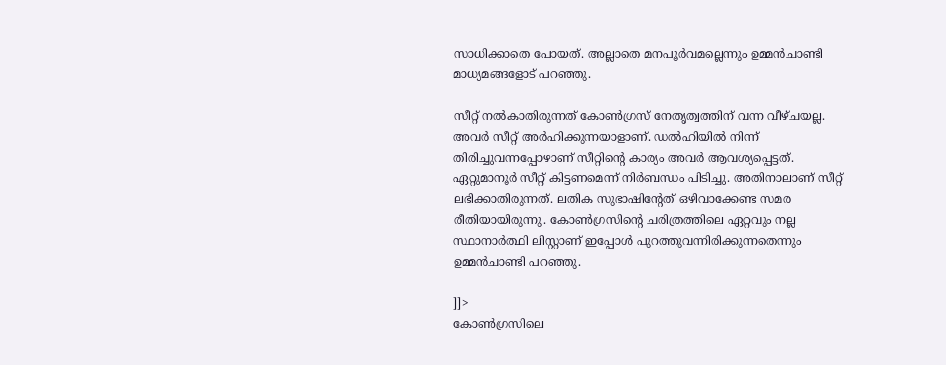സാധിക്കാതെ പോയത്. അല്ലാതെ മനപൂര്‍വമല്ലെന്നും ഉമ്മന്‍ചാണ്ടി മാധ്യമങ്ങളോട് പറഞ്ഞു.

സീറ്റ് നല്‍കാതിരുന്നത് കോണ്‍ഗ്രസ് നേതൃത്വത്തിന് വന്ന വീഴ്ചയല്ല. അവര്‍ സീറ്റ് അര്‍ഹിക്കുന്നയാളാണ്. ഡല്‍ഹിയില്‍ നിന്ന് തിരിച്ചുവന്നപ്പോഴാണ് സീറ്റിന്റെ കാര്യം അവര്‍ ആവശ്യപ്പെട്ടത്. ഏറ്റുമാനൂര്‍ സീറ്റ് കിട്ടണമെന്ന് നിര്‍ബന്ധം പിടിച്ചു. അതിനാലാണ് സീറ്റ് ലഭിക്കാതിരുന്നത്. ലതിക സുഭാഷിന്റേത് ഒഴിവാക്കേണ്ട സമര രീതിയായിരുന്നു. കോണ്‍ഗ്രസിന്റെ ചരിത്രത്തിലെ ഏറ്റവും നല്ല സ്ഥാനാര്‍ത്ഥി ലിസ്റ്റാണ് ഇപ്പോള്‍ പുറത്തുവന്നിരിക്കുന്നതെന്നും ഉമ്മന്‍ചാണ്ടി പറഞ്ഞു.

]]>
കോണ്‍ഗ്രസിലെ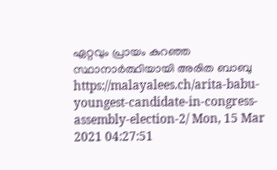ഏറ്റവും പ്രായം കുറഞ്ഞ സ്ഥാനാര്‍ത്ഥിയായി അരിത ബാബു https://malayalees.ch/arita-babu-youngest-candidate-in-congress-assembly-election-2/ Mon, 15 Mar 2021 04:27:51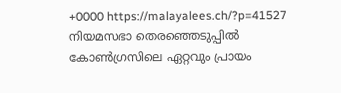+0000 https://malayalees.ch/?p=41527 നിയമസഭാ തെരഞ്ഞെടുപ്പില്‍ കോണ്‍ഗ്രസിലെ ഏറ്റവും പ്രായം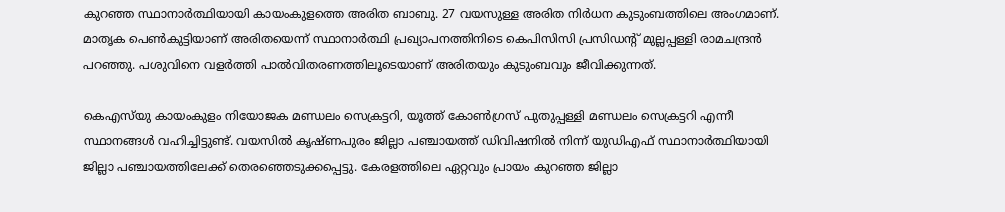കുറഞ്ഞ സ്ഥാനാര്‍ത്ഥിയായി കായംകുളത്തെ അരിത ബാബു. 27 വയസുള്ള അരിത നിര്‍ധന കുടുംബത്തിലെ അംഗമാണ്. മാതൃക പെണ്‍കുട്ടിയാണ് അരിതയെന്ന് സ്ഥാനാര്‍ത്ഥി പ്രഖ്യാപനത്തിനിടെ കെപിസിസി പ്രസിഡന്റ് മുല്ലപ്പള്ളി രാമചന്ദ്രന്‍ പറഞ്ഞു. പശുവിനെ വളര്‍ത്തി പാല്‍വിതരണത്തിലൂടെയാണ് അരിതയും കുടുംബവും ജീവിക്കുന്നത്.

കെഎസ്‌യു കായംകുളം നിയോജക മണ്ഡലം സെക്രട്ടറി, യൂത്ത് കോണ്‍ഗ്രസ് പുതുപ്പള്ളി മണ്ഡലം സെക്രട്ടറി എന്നീ സ്ഥാനങ്ങള്‍ വഹിച്ചിട്ടുണ്ട്. വയസില്‍ കൃഷ്ണപുരം ജില്ലാ പഞ്ചായത്ത് ഡിവിഷനില്‍ നിന്ന് യുഡിഎഫ് സ്ഥാനാര്‍ത്ഥിയായി ജില്ലാ പഞ്ചായത്തിലേക്ക് തെരഞ്ഞെടുക്കപ്പെട്ടു. കേരളത്തിലെ ഏറ്റവും പ്രായം കുറഞ്ഞ ജില്ലാ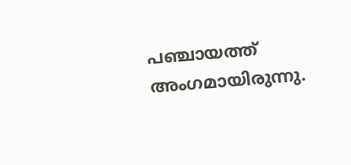പഞ്ചായത്ത് അംഗമായിരുന്നു.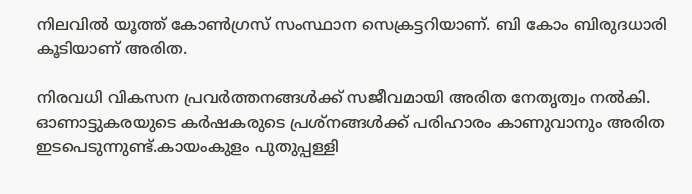നിലവില്‍ യൂത്ത് കോണ്‍ഗ്രസ് സംസ്ഥാന സെക്രട്ടറിയാണ്. ബി കോം ബിരുദധാരി കൂടിയാണ് അരിത.

നിരവധി വികസന പ്രവര്‍ത്തനങ്ങള്‍ക്ക് സജീവമായി അരിത നേതൃത്വം നല്‍കി. ഓണാട്ടുകരയുടെ കര്‍ഷകരുടെ പ്രശ്‌നങ്ങള്‍ക്ക് പരിഹാരം കാണുവാനും അരിത ഇടപെടുന്നുണ്ട്.കായംകുളം പുതുപ്പള്ളി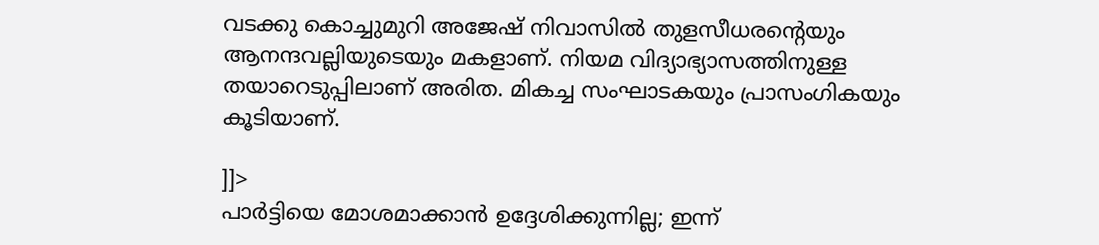വടക്കു കൊച്ചുമുറി അജേഷ് നിവാസില്‍ തുളസീധരന്റെയും ആനന്ദവല്ലിയുടെയും മകളാണ്. നിയമ വിദ്യാഭ്യാസത്തിനുള്ള തയാറെടുപ്പിലാണ് അരിത. മികച്ച സംഘാടകയും പ്രാസംഗികയും കൂടിയാണ്.

]]>
പാര്‍ട്ടിയെ മോശമാക്കാന്‍ ഉദ്ദേശിക്കുന്നില്ല; ഇന്ന്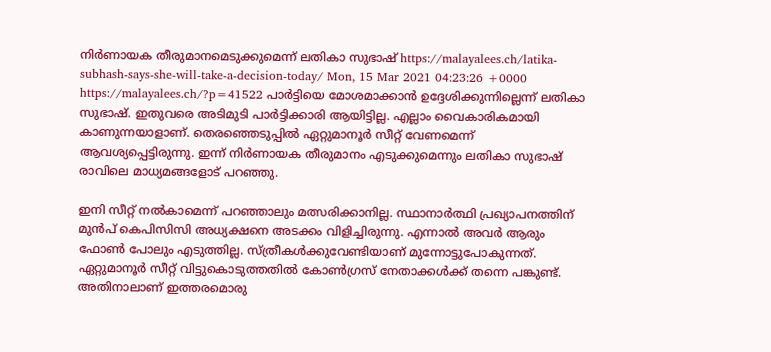നിര്‍ണായക തീരുമാനമെടുക്കുമെന്ന് ലതികാ സുഭാഷ് https://malayalees.ch/latika-subhash-says-she-will-take-a-decision-today/ Mon, 15 Mar 2021 04:23:26 +0000 https://malayalees.ch/?p=41522 പാര്‍ട്ടിയെ മോശമാക്കാന്‍ ഉദ്ദേശിക്കുന്നില്ലെന്ന് ലതികാ സുഭാഷ്. ഇതുവരെ അടിമുടി പാര്‍ട്ടിക്കാരി ആയിട്ടില്ല. എല്ലാം വൈകാരികമായി കാണുന്നയാളാണ്. തെരഞ്ഞെടുപ്പില്‍ ഏറ്റുമാനൂര്‍ സീറ്റ് വേണമെന്ന് ആവശ്യപ്പെട്ടിരുന്നു. ഇന്ന് നിര്‍ണായക തീരുമാനം എടുക്കുമെന്നും ലതികാ സുഭാഷ് രാവിലെ മാധ്യമങ്ങളോട് പറഞ്ഞു.

ഇനി സീറ്റ് നല്‍കാമെന്ന് പറഞ്ഞാലും മത്സരിക്കാനില്ല. സ്ഥാനാര്‍ത്ഥി പ്രഖ്യാപനത്തിന് മുന്‍പ് കെപിസിസി അധ്യക്ഷനെ അടക്കം വിളിച്ചിരുന്നു. എന്നാല്‍ അവര്‍ ആരും ഫോണ്‍ പോലും എടുത്തില്ല. സ്ത്രീകള്‍ക്കുവേണ്ടിയാണ് മുന്നോട്ടുപോകുന്നത്. ഏറ്റുമാനൂര്‍ സീറ്റ് വിട്ടുകൊടുത്തതില്‍ കോണ്‍ഗ്രസ് നേതാക്കള്‍ക്ക് തന്നെ പങ്കുണ്ട്. അതിനാലാണ് ഇത്തരമൊരു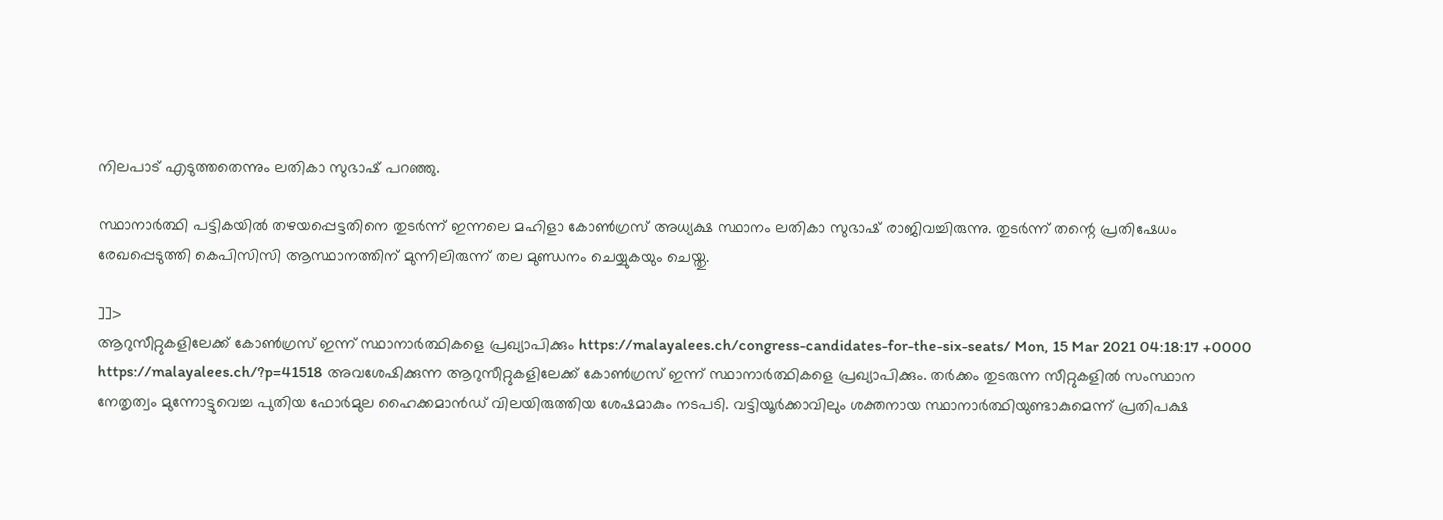നിലപാട് എടുത്തതെന്നും ലതികാ സുഭാഷ് പറഞ്ഞു.

സ്ഥാനാര്‍ത്ഥി പട്ടികയില്‍ തഴയപ്പെട്ടതിനെ തുടര്‍ന്ന് ഇന്നലെ മഹിളാ കോണ്‍ഗ്രസ് അധ്യക്ഷ സ്ഥാനം ലതികാ സുഭാഷ് രാജിവച്ചിരുന്നു. തുടര്‍ന്ന് തന്റെ പ്രതിഷേധം രേഖപ്പെടുത്തി കെപിസിസി ആസ്ഥാനത്തിന് മുന്നിലിരുന്ന് തല മുണ്ഡനം ചെയ്യുകയും ചെയ്തു.

]]>
ആറുസീറ്റുകളിലേക്ക് കോണ്‍ഗ്രസ് ഇന്ന് സ്ഥാനാര്‍ത്ഥികളെ പ്രഖ്യാപിക്കും https://malayalees.ch/congress-candidates-for-the-six-seats/ Mon, 15 Mar 2021 04:18:17 +0000 https://malayalees.ch/?p=41518 അവശേഷിക്കുന്ന ആറുസീറ്റുകളിലേക്ക് കോണ്‍ഗ്രസ് ഇന്ന് സ്ഥാനാര്‍ത്ഥികളെ പ്രഖ്യാപിക്കും. തര്‍ക്കം തുടരുന്ന സീറ്റുകളില്‍ സംസ്ഥാന നേതൃത്വം മുന്നോട്ടുവെച്ച പുതിയ ഫോര്‍മുല ഹൈക്കമാന്‍ഡ് വിലയിരുത്തിയ ശേഷമാകും നടപടി. വട്ടിയൂര്‍ക്കാവിലും ശക്തനായ സ്ഥാനാര്‍ത്ഥിയുണ്ടാകുമെന്ന് പ്രതിപക്ഷ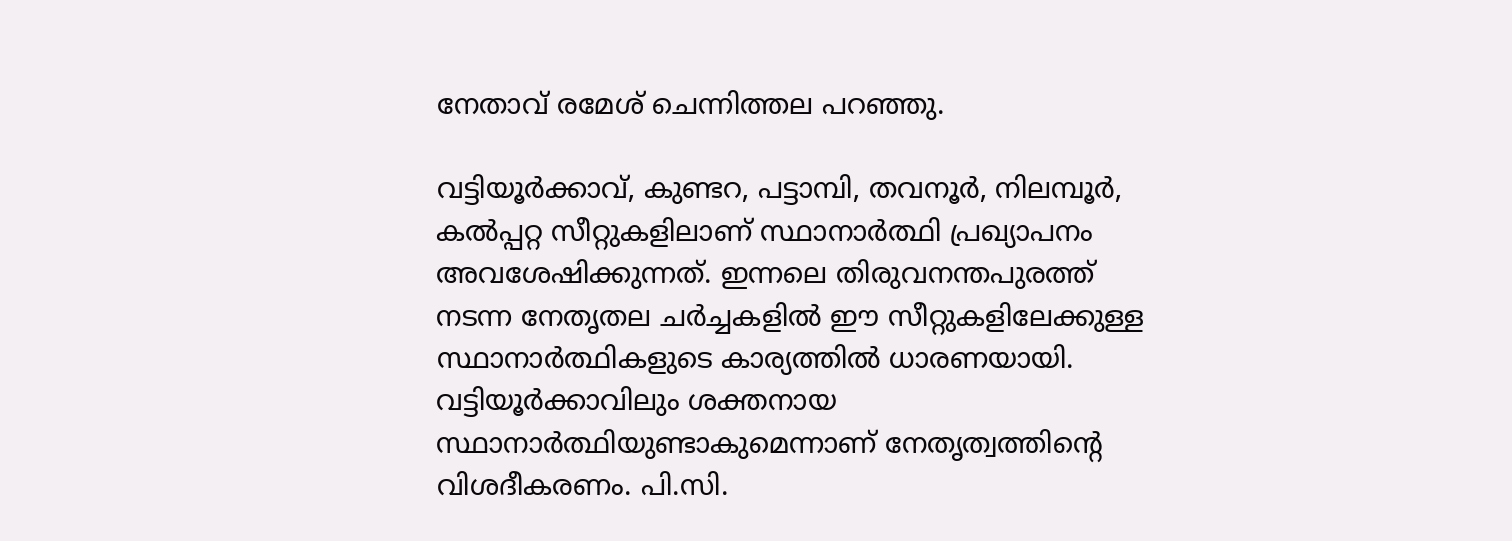നേതാവ് രമേശ് ചെന്നിത്തല പറഞ്ഞു.

വട്ടിയൂര്‍ക്കാവ്, കുണ്ടറ, പട്ടാമ്പി, തവനൂര്‍, നിലമ്പൂര്‍, കല്‍പ്പറ്റ സീറ്റുകളിലാണ് സ്ഥാനാര്‍ത്ഥി പ്രഖ്യാപനം അവശേഷിക്കുന്നത്. ഇന്നലെ തിരുവനന്തപുരത്ത് നടന്ന നേതൃതല ചര്‍ച്ചകളില്‍ ഈ സീറ്റുകളിലേക്കുള്ള സ്ഥാനാര്‍ത്ഥികളുടെ കാര്യത്തില്‍ ധാരണയായി. വട്ടിയൂര്‍ക്കാവിലും ശക്തനായ സ്ഥാനാര്‍ത്ഥിയുണ്ടാകുമെന്നാണ് നേതൃത്വത്തിന്റെ വിശദീകരണം. പി.സി.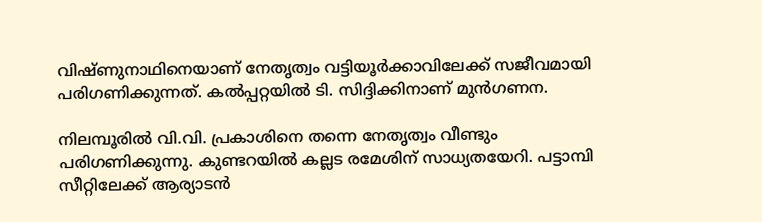വിഷ്ണുനാഥിനെയാണ് നേതൃത്വം വട്ടിയൂര്‍ക്കാവിലേക്ക് സജീവമായി പരിഗണിക്കുന്നത്. കല്‍പ്പറ്റയില്‍ ടി. സിദ്ദിക്കിനാണ് മുന്‍ഗണന.

നിലമ്പൂരില്‍ വി.വി. പ്രകാശിനെ തന്നെ നേതൃത്വം വീണ്ടും പരിഗണിക്കുന്നു. കുണ്ടറയില്‍ കല്ലട രമേശിന് സാധ്യതയേറി. പട്ടാമ്പി സീറ്റിലേക്ക് ആര്യാടന്‍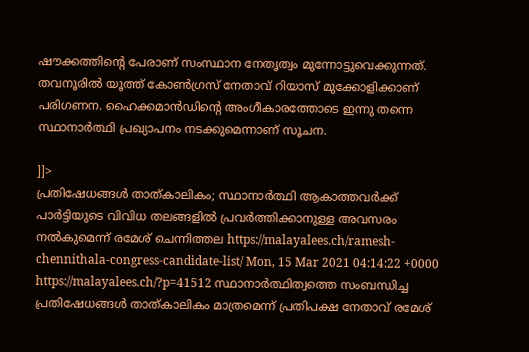ഷൗക്കത്തിന്റെ പേരാണ് സംസ്ഥാന നേതൃത്വം മുന്നോട്ടുവെക്കുന്നത്. തവനൂരില്‍ യൂത്ത് കോണ്‍ഗ്രസ് നേതാവ് റിയാസ് മുക്കോളിക്കാണ് പരിഗണന. ഹൈക്കമാന്‍ഡിന്റെ അംഗീകാരത്തോടെ ഇന്നു തന്നെ സ്ഥാനാര്‍ത്ഥി പ്രഖ്യാപനം നടക്കുമെന്നാണ് സൂചന.

]]>
പ്രതിഷേധങ്ങള്‍ താത്കാലികം; സ്ഥാനാര്‍ത്ഥി ആകാത്തവര്‍ക്ക് പാര്‍ട്ടിയുടെ വിവിധ തലങ്ങളില്‍ പ്രവര്‍ത്തിക്കാനുള്ള അവസരം നല്‍കുമെന്ന് രമേശ് ചെന്നിത്തല https://malayalees.ch/ramesh-chennithala-congress-candidate-list/ Mon, 15 Mar 2021 04:14:22 +0000 https://malayalees.ch/?p=41512 സ്ഥാനാര്‍ത്ഥിത്വത്തെ സംബന്ധിച്ച പ്രതിഷേധങ്ങള്‍ താത്കാലികം മാത്രമെന്ന് പ്രതിപക്ഷ നേതാവ് രമേശ്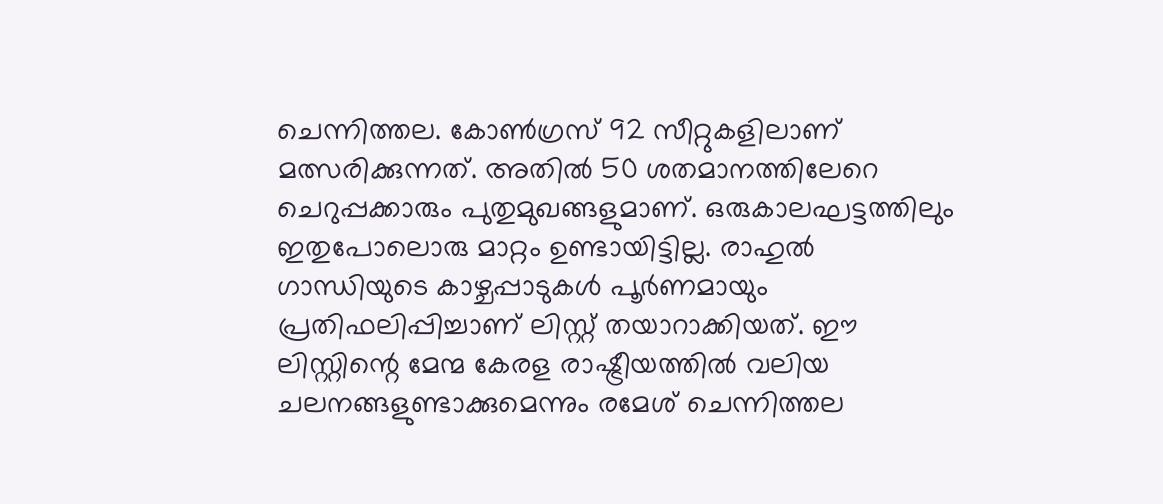ചെന്നിത്തല. കോണ്‍ഗ്രസ് 92 സീറ്റുകളിലാണ് മത്സരിക്കുന്നത്. അതില്‍ 50 ശതമാനത്തിലേറെ ചെറുപ്പക്കാരും പുതുമുഖങ്ങളുമാണ്. ഒരുകാലഘട്ടത്തിലും ഇതുപോലൊരു മാറ്റം ഉണ്ടായിട്ടില്ല. രാഹുല്‍ ഗാന്ധിയുടെ കാഴ്ചപ്പാടുകള്‍ പൂര്‍ണമായും പ്രതിഫലിപ്പിച്ചാണ് ലിസ്റ്റ് തയാറാക്കിയത്. ഈ ലിസ്റ്റിന്റെ മേന്മ കേരള രാഷ്ട്രീയത്തില്‍ വലിയ ചലനങ്ങളുണ്ടാക്കുമെന്നും രമേശ് ചെന്നിത്തല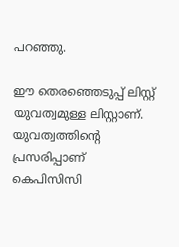പറഞ്ഞു.

ഈ തെരഞ്ഞെടുപ്പ് ലിസ്റ്റ് യുവത്വമുള്ള ലിസ്റ്റാണ്. യുവത്വത്തിന്റെ പ്രസരിപ്പാണ് കെപിസിസി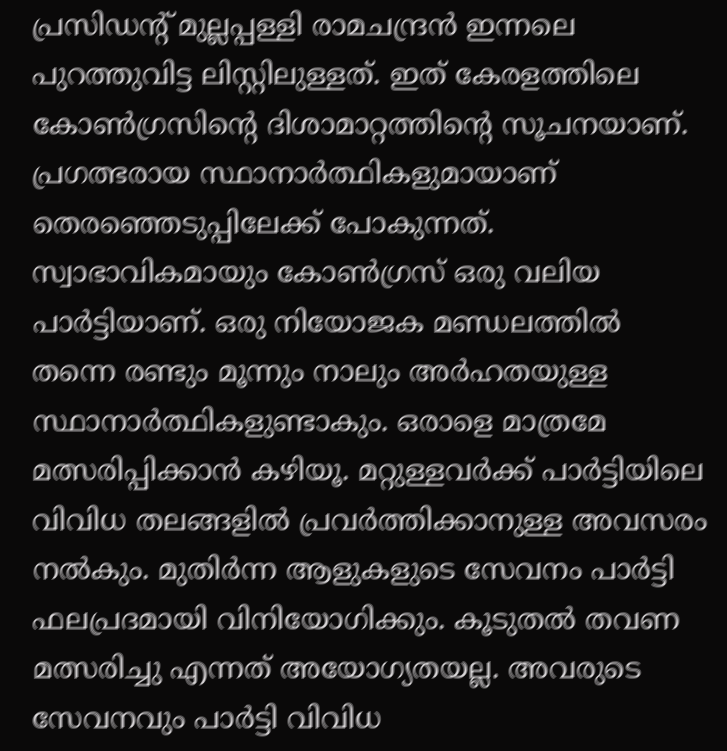പ്രസിഡന്റ് മുല്ലപ്പള്ളി രാമചന്ദ്രന്‍ ഇന്നലെ പുറത്തുവിട്ട ലിസ്റ്റിലുള്ളത്. ഇത് കേരളത്തിലെ കോണ്‍ഗ്രസിന്റെ ദിശാമാറ്റത്തിന്റെ സൂചനയാണ്. പ്രഗത്ഭരായ സ്ഥാനാര്‍ത്ഥികളുമായാണ് തെരഞ്ഞെടുപ്പിലേക്ക് പോകുന്നത്. സ്വാഭാവികമായും കോണ്‍ഗ്രസ് ഒരു വലിയ പാര്‍ട്ടിയാണ്. ഒരു നിയോജക മണ്ഡലത്തില്‍ തന്നെ രണ്ടും മൂന്നും നാലും അര്‍ഹതയുള്ള സ്ഥാനാര്‍ത്ഥികളുണ്ടാകും. ഒരാളെ മാത്രമേ മത്സരിപ്പിക്കാന്‍ കഴിയൂ. മറ്റുള്ളവര്‍ക്ക് പാര്‍ട്ടിയിലെ വിവിധ തലങ്ങളില്‍ പ്രവര്‍ത്തിക്കാനുള്ള അവസരം നല്‍കും. മുതിര്‍ന്ന ആളുകളുടെ സേവനം പാര്‍ട്ടി ഫലപ്രദമായി വിനിയോഗിക്കും. കൂടുതല്‍ തവണ മത്സരിച്ചു എന്നത് അയോഗ്യതയല്ല. അവരുടെ സേവനവും പാര്‍ട്ടി വിവിധ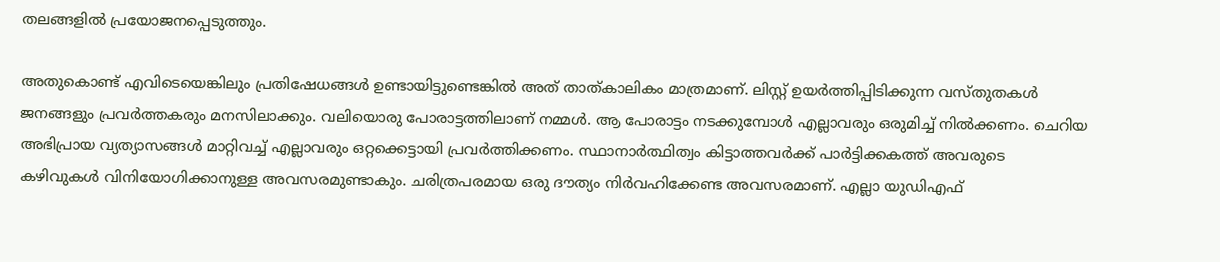തലങ്ങളില്‍ പ്രയോജനപ്പെടുത്തും.

അതുകൊണ്ട് എവിടെയെങ്കിലും പ്രതിഷേധങ്ങള്‍ ഉണ്ടായിട്ടുണ്ടെങ്കില്‍ അത് താത്കാലികം മാത്രമാണ്. ലിസ്റ്റ് ഉയര്‍ത്തിപ്പിടിക്കുന്ന വസ്തുതകള്‍ ജനങ്ങളും പ്രവര്‍ത്തകരും മനസിലാക്കും. വലിയൊരു പോരാട്ടത്തിലാണ് നമ്മള്‍. ആ പോരാട്ടം നടക്കുമ്പോള്‍ എല്ലാവരും ഒരുമിച്ച് നില്‍ക്കണം. ചെറിയ അഭിപ്രായ വ്യത്യാസങ്ങള്‍ മാറ്റിവച്ച് എല്ലാവരും ഒറ്റക്കെട്ടായി പ്രവര്‍ത്തിക്കണം. സ്ഥാനാര്‍ത്ഥിത്വം കിട്ടാത്തവര്‍ക്ക് പാര്‍ട്ടിക്കകത്ത് അവരുടെ കഴിവുകള്‍ വിനിയോഗിക്കാനുള്ള അവസരമുണ്ടാകും. ചരിത്രപരമായ ഒരു ദൗത്യം നിര്‍വഹിക്കേണ്ട അവസരമാണ്. എല്ലാ യുഡിഎഫ്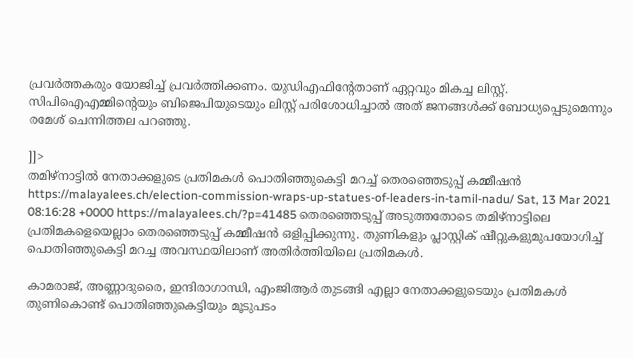പ്രവര്‍ത്തകരും യോജിച്ച് പ്രവര്‍ത്തിക്കണം. യുഡിഎഫിന്റേതാണ് ഏറ്റവും മികച്ച ലിസ്റ്റ്. സിപിഐഎമ്മിന്റെയും ബിജെപിയുടെയും ലിസ്റ്റ് പരിശോധിച്ചാല്‍ അത് ജനങ്ങള്‍ക്ക് ബോധ്യപ്പെടുമെന്നും രമേശ് ചെന്നിത്തല പറഞ്ഞു.

]]>
തമിഴ്‌നാട്ടില്‍ നേതാക്കളുടെ പ്രതിമകള്‍ പൊതിഞ്ഞുകെട്ടി മറച്ച് തെരഞ്ഞെടുപ്പ് കമ്മീഷന്‍ https://malayalees.ch/election-commission-wraps-up-statues-of-leaders-in-tamil-nadu/ Sat, 13 Mar 2021 08:16:28 +0000 https://malayalees.ch/?p=41485 തെരഞ്ഞെടുപ്പ് അടുത്തതോടെ തമിഴ്‌നാട്ടിലെ പ്രതിമകളെയെല്ലാം തെരഞ്ഞെടുപ്പ് കമ്മീഷന്‍ ഒളിപ്പിക്കുന്നു. തുണികളും പ്ലാസ്റ്റിക് ഷീറ്റുകളുമുപയോഗിച്ച് പൊതിഞ്ഞുകെട്ടി മറച്ച അവസ്ഥയിലാണ് അതിര്‍ത്തിയിലെ പ്രതിമകള്‍.

കാമരാജ്, അണ്ണാദുരൈ, ഇന്ദിരാഗാന്ധി, എംജിആര്‍ തുടങ്ങി എല്ലാ നേതാക്കളുടെയും പ്രതിമകള്‍ തുണികൊണ്ട് പൊതിഞ്ഞുകെട്ടിയും മൂടുപടം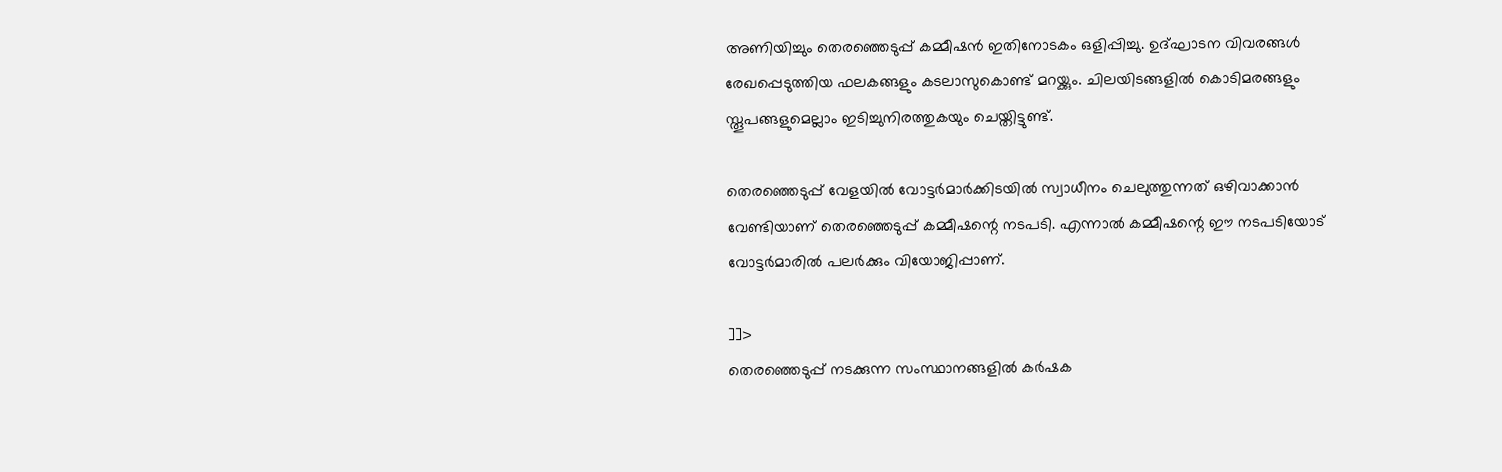അണിയിച്ചും തെരഞ്ഞെടുപ്പ് കമ്മീഷന്‍ ഇതിനോടകം ഒളിപ്പിച്ചു. ഉദ്ഘാടന വിവരങ്ങള്‍ രേഖപ്പെടുത്തിയ ഫലകങ്ങളും കടലാസുകൊണ്ട് മറയ്ക്കും. ചിലയിടങ്ങളില്‍ കൊടിമരങ്ങളും സ്തൂപങ്ങളുമെല്ലാം ഇടിച്ചുനിരത്തുകയും ചെയ്തിട്ടുണ്ട്.

തെരഞ്ഞെടുപ്പ് വേളയില്‍ വോട്ടര്‍മാര്‍ക്കിടയില്‍ സ്വാധീനം ചെലുത്തുന്നത് ഒഴിവാക്കാന്‍ വേണ്ടിയാണ് തെരഞ്ഞെടുപ്പ് കമ്മീഷന്റെ നടപടി. എന്നാല്‍ കമ്മീഷന്റെ ഈ നടപടിയോട് വോട്ടര്‍മാരില്‍ പലര്‍ക്കും വിയോജിപ്പാണ്.

]]>
തെരഞ്ഞെടുപ്പ് നടക്കുന്ന സംസ്ഥാനങ്ങളില്‍ കര്‍ഷക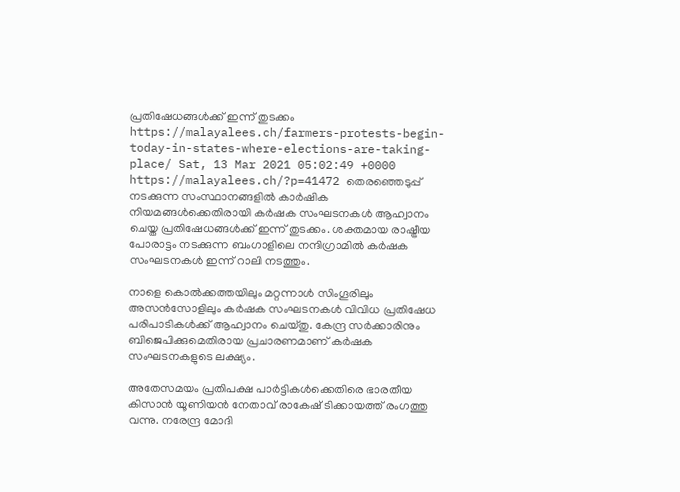പ്രതിഷേധങ്ങള്‍ക്ക് ഇന്ന് തുടക്കം https://malayalees.ch/farmers-protests-begin-today-in-states-where-elections-are-taking-place/ Sat, 13 Mar 2021 05:02:49 +0000 https://malayalees.ch/?p=41472 തെരഞ്ഞെടുപ്പ് നടക്കുന്ന സംസ്ഥാനങ്ങളില്‍ കാര്‍ഷിക നിയമങ്ങള്‍ക്കെതിരായി കര്‍ഷക സംഘടനകള്‍ ആഹ്വാനം ചെയ്ത പ്രതിഷേധങ്ങള്‍ക്ക് ഇന്ന് തുടക്കം. ശക്തമായ രാഷ്ട്രീയ പോരാട്ടം നടക്കുന്ന ബംഗാളിലെ നന്ദിഗ്രാമില്‍ കര്‍ഷക സംഘടനകള്‍ ഇന്ന് റാലി നടത്തും.

നാളെ കൊല്‍ക്കത്തയിലും മറ്റന്നാള്‍ സിംഗൂരിലും അസന്‍സോളിലും കര്‍ഷക സംഘടനകള്‍ വിവിധ പ്രതിഷേധ പരിപാടികള്‍ക്ക് ആഹ്വാനം ചെയ്തു. കേന്ദ്ര സര്‍ക്കാരിനും ബിജെപിക്കുമെതിരായ പ്രചാരണമാണ് കര്‍ഷക സംഘടനകളുടെ ലക്ഷ്യം.

അതേസമയം പ്രതിപക്ഷ പാര്‍ട്ടികള്‍ക്കെതിരെ ഭാരതീയ കിസാന്‍ യൂണിയന്‍ നേതാവ് രാകേഷ് ടിക്കായത്ത് രംഗത്തു വന്നു. നരേന്ദ്ര മോദി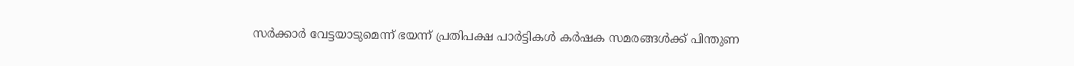സര്‍ക്കാര്‍ വേട്ടയാടുമെന്ന് ഭയന്ന് പ്രതിപക്ഷ പാര്‍ട്ടികള്‍ കര്‍ഷക സമരങ്ങള്‍ക്ക് പിന്തുണ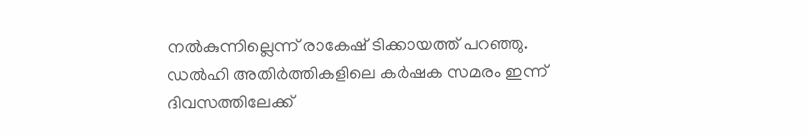നല്‍കുന്നില്ലെന്ന് രാകേഷ് ടിക്കായത്ത് പറഞ്ഞു. ഡല്‍ഹി അതിര്‍ത്തികളിലെ കര്‍ഷക സമരം ഇന്ന് ദിവസത്തിലേക്ക്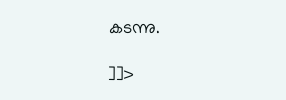കടന്നു.

]]>